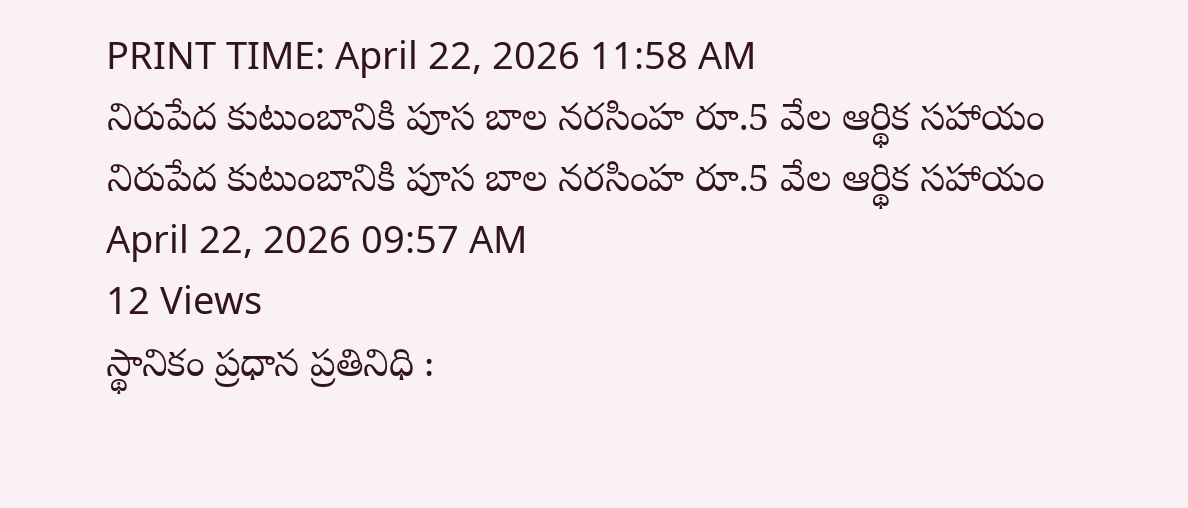PRINT TIME: April 22, 2026 11:58 AM
నిరుపేద కుటుంబానికి పూస బాల నరసింహ రూ.5 వేల ఆర్థిక సహాయం
నిరుపేద కుటుంబానికి పూస బాల నరసింహ రూ.5 వేల ఆర్థిక సహాయం
April 22, 2026 09:57 AM
12 Views
స్థానికం ప్రధాన ప్రతినిధి :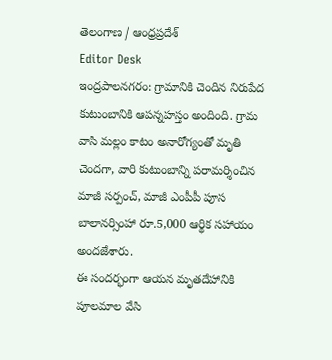తెలంగాణ / ఆంధ్రప్రదేశ్
Editor Desk
ఇంద్రపాలనగరం: గ్రామానికి చెందిన నిరుపేద కుటుంబానికి ఆపన్నహస్తం అందింది. గ్రామ వాసి మల్లం కాటం అనారోగ్యంతో మృతి చెందగా, వారి కుటుంబాన్ని పరామర్శించిన మాజీ సర్పంచ్, మాజీ ఎంపీపీ పూస బాలానర్సింహా రూ.5,000 ఆర్థిక సహాయం అందజేశారు.
ఈ సందర్భంగా ఆయన మృతదేహానికి పూలమాల వేసి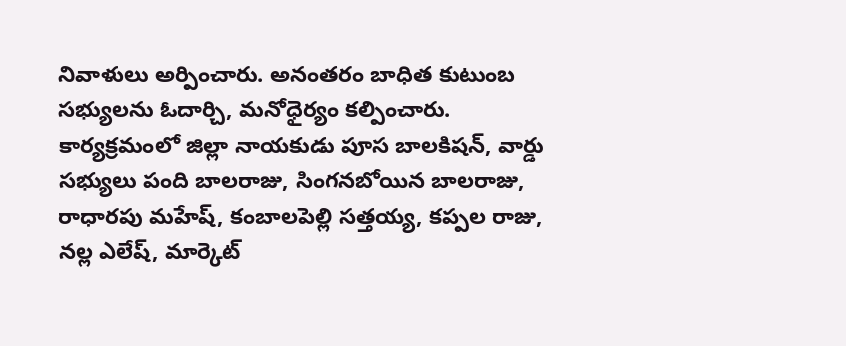నివాళులు అర్పించారు. అనంతరం బాధిత కుటుంబ సభ్యులను ఓదార్చి, మనోధైర్యం కల్పించారు.
కార్యక్రమంలో జిల్లా నాయకుడు పూస బాలకిషన్, వార్డు సభ్యులు పంది బాలరాజు, సింగనబోయిన బాలరాజు, రాధారపు మహేష్, కంబాలపెల్లి సత్తయ్య, కప్పల రాజు, నల్ల ఎలేష్, మార్కెట్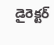డైరెక్టర్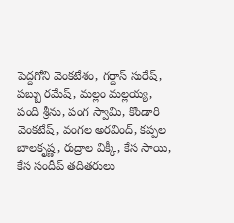పెద్దగోని వెంకటేశం, గర్దాస్ సురేష్, పబ్బు రమేష్, మల్లం మల్లయ్య, పంది శ్రీను, పంగ స్వామి, కొండారి వెంకటేష్, వంగల అరవింద్, కప్పల బాలకృష్ణ, రుద్రాల విక్కీ, కేస సాయి, కేస సందీప్ తదితరులు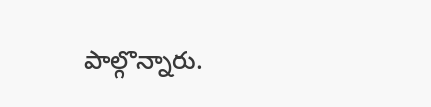పాల్గొన్నారు.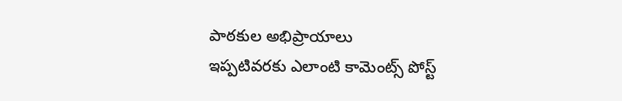పాఠకుల అభిప్రాయాలు
ఇప్పటివరకు ఎలాంటి కామెంట్స్ పోస్ట్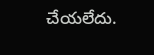చేయలేదు.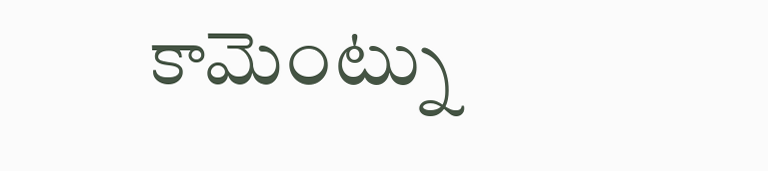కామెంట్ను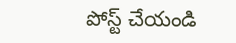పోస్ట్ చేయండి